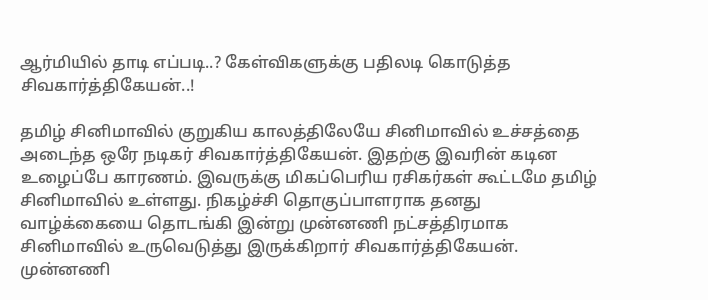ஆர்மியில் தாடி எப்படி..? கேள்விகளுக்கு பதிலடி கொடுத்த சிவகார்த்திகேயன்..!

தமிழ் சினிமாவில் குறுகிய காலத்திலேயே சினிமாவில் உச்சத்தை அடைந்த ஒரே நடிகர் சிவகார்த்திகேயன். இதற்கு இவரின் கடின உழைப்பே காரணம். இவருக்கு மிகப்பெரிய ரசிகர்கள் கூட்டமே தமிழ் சினிமாவில் உள்ளது. நிகழ்ச்சி தொகுப்பாளராக தனது வாழ்க்கையை தொடங்கி இன்று முன்னணி நட்சத்திரமாக சினிமாவில் உருவெடுத்து இருக்கிறார் சிவகார்த்திகேயன். முன்னணி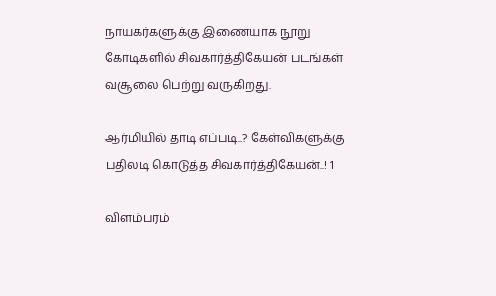நாயகர்களுக்கு இணையாக நூறு கோடிகளில் சிவகார்த்திகேயன் படங்கள் வசூலை பெற்று வருகிறது.

ஆர்மியில் தாடி எப்படி..? கேள்விகளுக்கு பதிலடி கொடுத்த சிவகார்த்திகேயன்..! 1

விளம்பரம்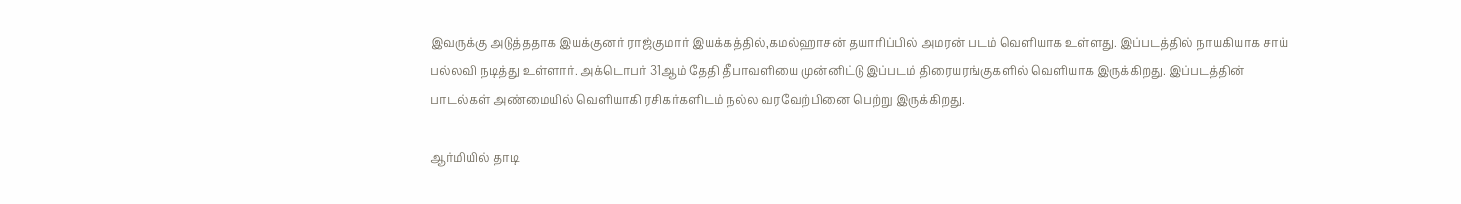இவருக்கு அடுத்ததாக இயக்குனர் ராஜ்குமார் இயக்கத்தில்,கமல்ஹாசன் தயாரிப்பில் அமரன் படம் வெளியாக உள்ளது. இப்படத்தில் நாயகியாக சாய் பல்லவி நடித்து உள்ளார். அக்டொபர் 31ஆம் தேதி தீபாவளியை முன்னிட்டு இப்படம் திரையரங்குகளில் வெளியாக இருக்கிறது. இப்படத்தின் பாடல்கள் அண்மையில் வெளியாகி ரசிகர்களிடம் நல்ல வரவேற்பினை பெற்று இருக்கிறது.

ஆர்மியில் தாடி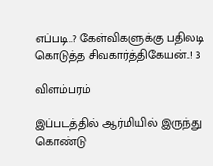எப்படி..? கேள்விகளுக்கு பதிலடி கொடுத்த சிவகார்த்திகேயன்..! 3

விளம்பரம்

இப்படத்தில் ஆர்மியில் இருந்து கொண்டு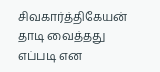சிவகார்த்திகேயன் தாடி வைத்தது எப்படி என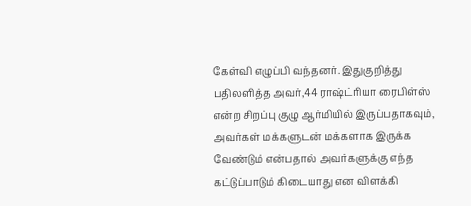கேள்வி எழுப்பி வந்தனர். இதுகுறித்து பதிலளித்த அவர்,44 ராஷ்ட்ரியா ரைபிள்ஸ் என்ற சிறப்பு குழு ஆர்மியில் இருப்பதாகவும், அவர்கள் மக்களுடன் மக்களாக இருக்க வேண்டும் என்பதால் அவர்களுக்கு எந்த கட்டுப்பாடும் கிடையாது என விளக்கி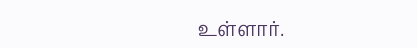உள்ளார்.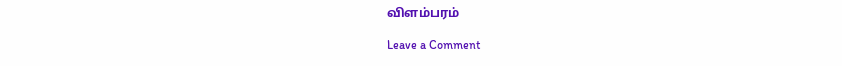விளம்பரம்

Leave a Comment